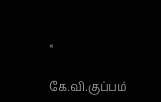×

கே.வி.குப்பம்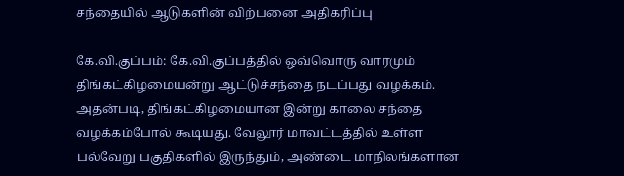சந்தையில் ஆடுகளின் விற்பனை அதிகரிப்பு

கே.வி.குப்பம்: கே.வி.குப்பத்தில் ஒவ்வொரு வாரமும் திங்கட்கிழமையன்று ஆட்டுச்சந்தை நடப்பது வழக்கம். அதன்படி, திங்கட்கிழமையான இன்று காலை சந்தை வழக்கம்போல் கூடியது. வேலூர் மாவட்டத்தில் உள்ள பல்வேறு பகுதிகளில் இருந்தும், அண்டை மாநிலங்களான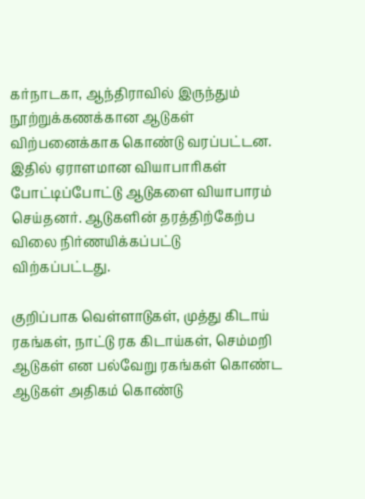கர்நாடகா, ஆந்திராவில் இருந்தும் நூற்றுக்கணக்கான ஆடுகள் விற்பனைக்காக கொண்டு வரப்பட்டன. இதில் ஏராளமான வியாபாரிகள் போட்டிப்போட்டு ஆடுகளை வியாபாரம் செய்தனர். ஆடுகளின் தரத்திற்கேற்ப விலை நிர்ணயிக்கப்பட்டு விற்கப்பட்டது.

குறிப்பாக வெள்ளாடுகள், முத்து கிடாய் ரகங்கள், நாட்டு ரக கிடாய்கள், செம்மறி ஆடுகள் என பல்வேறு ரகங்கள் கொண்ட ஆடுகள் அதிகம் கொண்டு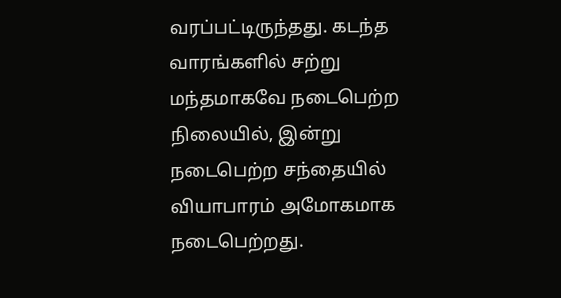வரப்பட்டிருந்தது. கடந்த வாரங்களில் சற்று மந்தமாகவே நடைபெற்ற நிலையில், இன்று நடைபெற்ற சந்தையில் வியாபாரம் அமோகமாக நடைபெற்றது.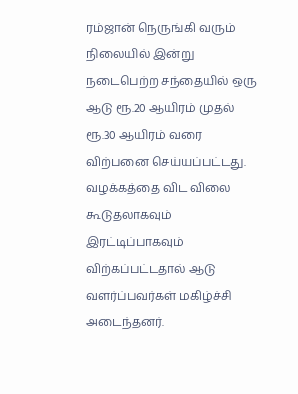ரம்ஜான் நெருங்கி வரும் நிலையில் இன்று நடைபெற்ற சந்தையில் ஒரு ஆடு ரூ.20 ஆயிரம் முதல் ரூ.30 ஆயிரம் வரை விற்பனை செய்யப்பட்டது. வழக்கத்தை விட விலை கூடுதலாகவும் இரட்டிப்பாகவும் விற்கப்பட்டதால் ஆடு வளர்ப்பவர்கள் மகிழ்ச்சி அடைந்தனர்.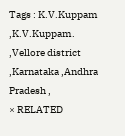Tags : K.V.Kuppam ,K.V.Kuppam. ,Vellore district ,Karnataka ,Andhra Pradesh ,
× RELATED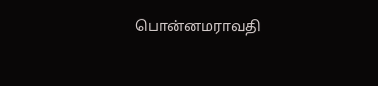பொன்னமராவதி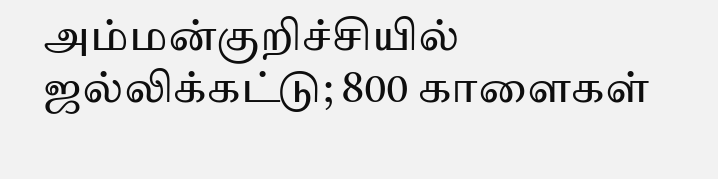அம்மன்குறிச்சியில் ஜல்லிக்கட்டு; 800 காளைகள்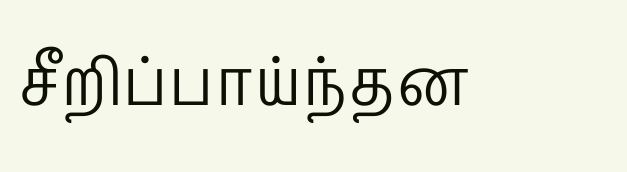சீறிப்பாய்ந்தன